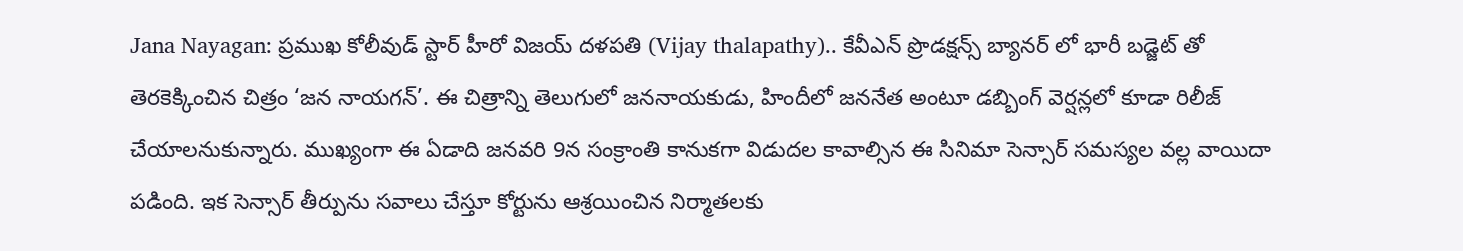Jana Nayagan: ప్రముఖ కోలీవుడ్ స్టార్ హీరో విజయ్ దళపతి (Vijay thalapathy).. కేవీఎన్ ప్రొడక్షన్స్ బ్యానర్ లో భారీ బడ్జెట్ తో తెరకెక్కించిన చిత్రం ‘జన నాయగన్’. ఈ చిత్రాన్ని తెలుగులో జననాయకుడు, హిందీలో జననేత అంటూ డబ్బింగ్ వెర్షన్లలో కూడా రిలీజ్ చేయాలనుకున్నారు. ముఖ్యంగా ఈ ఏడాది జనవరి 9న సంక్రాంతి కానుకగా విడుదల కావాల్సిన ఈ సినిమా సెన్సార్ సమస్యల వల్ల వాయిదా పడింది. ఇక సెన్సార్ తీర్పును సవాలు చేస్తూ కోర్టును ఆశ్రయించిన నిర్మాతలకు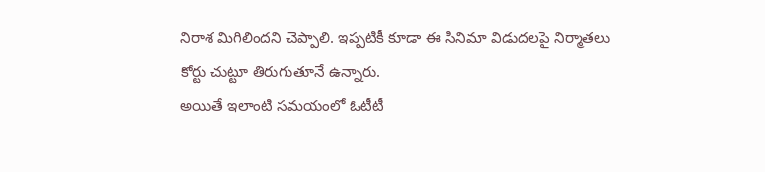నిరాశ మిగిలిందని చెప్పాలి. ఇప్పటికీ కూడా ఈ సినిమా విడుదలపై నిర్మాతలు కోర్టు చుట్టూ తిరుగుతూనే ఉన్నారు.
అయితే ఇలాంటి సమయంలో ఓటీటీ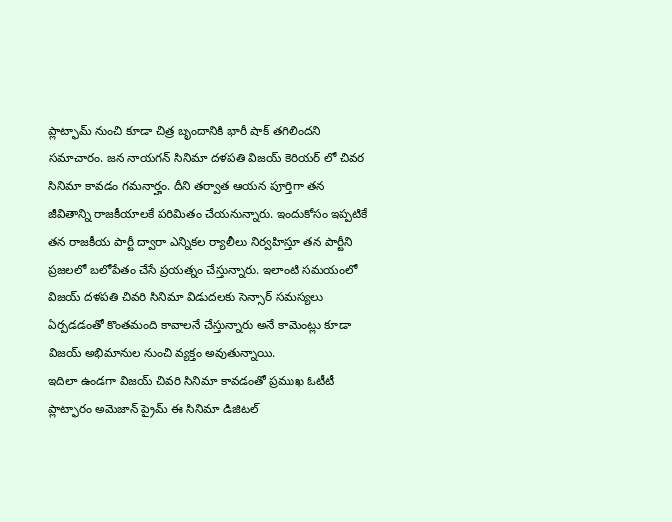ప్లాట్ఫామ్ నుంచి కూడా చిత్ర బృందానికి భారీ షాక్ తగిలిందని సమాచారం. జన నాయగన్ సినిమా దళపతి విజయ్ కెరియర్ లో చివర సినిమా కావడం గమనార్హం. దీని తర్వాత ఆయన పూర్తిగా తన జీవితాన్ని రాజకీయాలకే పరిమితం చేయనున్నారు. ఇందుకోసం ఇప్పటికే తన రాజకీయ పార్టీ ద్వారా ఎన్నికల ర్యాలీలు నిర్వహిస్తూ తన పార్టీని ప్రజలలో బలోపేతం చేసే ప్రయత్నం చేస్తున్నారు. ఇలాంటి సమయంలో విజయ్ దళపతి చివరి సినిమా విడుదలకు సెన్సార్ సమస్యలు ఏర్పడడంతో కొంతమంది కావాలనే చేస్తున్నారు అనే కామెంట్లు కూడా విజయ్ అభిమానుల నుంచి వ్యక్తం అవుతున్నాయి.
ఇదిలా ఉండగా విజయ్ చివరి సినిమా కావడంతో ప్రముఖ ఓటీటీ ప్లాట్ఫారం అమెజాన్ ప్రైమ్ ఈ సినిమా డిజిటల్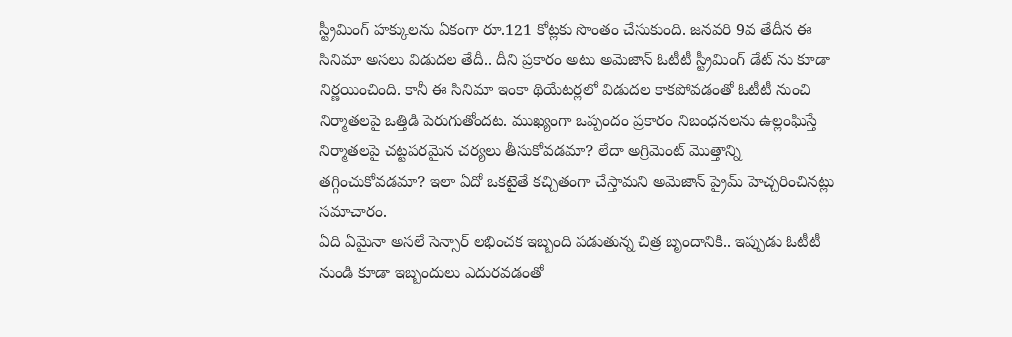స్ట్రీమింగ్ హక్కులను ఏకంగా రూ.121 కోట్లకు సొంతం చేసుకుంది. జనవరి 9వ తేదీన ఈ సినిమా అసలు విడుదల తేదీ.. దీని ప్రకారం అటు అమెజాన్ ఓటీటీ స్ట్రీమింగ్ డేట్ ను కూడా నిర్ణయించింది. కానీ ఈ సినిమా ఇంకా థియేటర్లలో విడుదల కాకపోవడంతో ఓటీటీ నుంచి నిర్మాతలపై ఒత్తిడి పెరుగుతోందట. ముఖ్యంగా ఒప్పందం ప్రకారం నిబంధనలను ఉల్లంఘిస్తే నిర్మాతలపై చట్టపరమైన చర్యలు తీసుకోవడమా? లేదా అగ్రిమెంట్ మొత్తాన్ని తగ్గించుకోవడమా? ఇలా ఏదో ఒకటైతే కచ్చితంగా చేస్తామని అమెజాన్ ప్రైమ్ హెచ్చరించినట్లు సమాచారం.
ఏది ఏమైనా అసలే సెన్సార్ లభించక ఇబ్బంది పడుతున్న చిత్ర బృందానికి.. ఇప్పుడు ఓటీటీ నుండి కూడా ఇబ్బందులు ఎదురవడంతో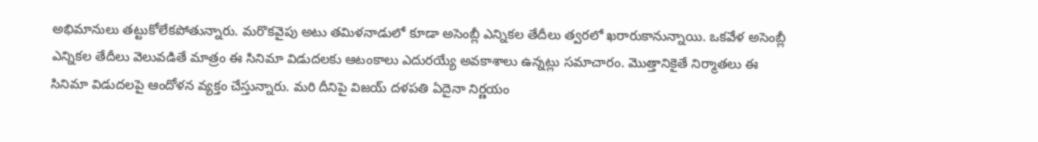అభిమానులు తట్టుకోలేకపోతున్నారు. మరొకవైపు అటు తమిళనాడులో కూడా అసెంబ్లీ ఎన్నికల తేదీలు త్వరలో ఖరారుకానున్నాయి. ఒకవేళ అసెంబ్లీ ఎన్నికల తేదీలు వెలువడితే మాత్రం ఈ సినిమా విడుదలకు ఆటంకాలు ఎదురయ్యే అవకాశాలు ఉన్నట్లు సమాచారం. మొత్తానికైతే నిర్మాతలు ఈ సినిమా విడుదలపై ఆందోళన వ్యక్తం చేస్తున్నారు. మరి దీనిపై విజయ్ దళపతి ఏదైనా నిర్ణయం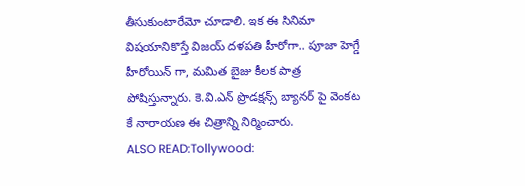తీసుకుంటారేమో చూడాలి. ఇక ఈ సినిమా విషయానికొస్తే విజయ్ దళపతి హీరోగా.. పూజా హెగ్డే హీరోయిన్ గా, మమిత బైజు కీలక పాత్ర పోషిస్తున్నారు. కె.వి.ఎన్ ప్రొడక్షన్స్ బ్యానర్ పై వెంకట కే నారాయణ ఈ చిత్రాన్ని నిర్మించారు.
ALSO READ:Tollywood: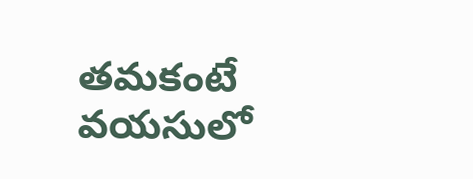తమకంటే వయసులో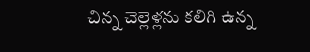చిన్న చెల్లెళ్లను కలిగి ఉన్న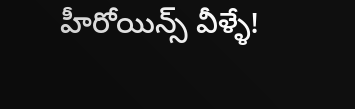హీరోయిన్స్ వీళ్ళే!